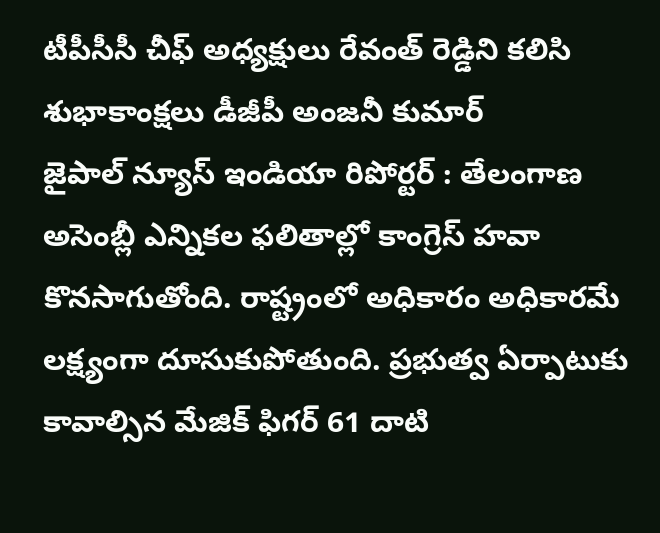టీపీసీసీ చీఫ్ అధ్యక్షులు రేవంత్ రెడ్డిని కలిసి శుభాకాంక్షలు డీజీపీ అంజనీ కుమార్
జైపాల్ న్యూస్ ఇండియా రిపోర్టర్ : తేలంగాణ అసెంబ్లీ ఎన్నికల ఫలితాల్లో కాంగ్రెస్ హవా కొనసాగుతోంది. రాష్ట్రంలో అధికారం అధికారమే లక్ష్యంగా దూసుకుపోతుంది. ప్రభుత్వ ఏర్పాటుకు కావాల్సిన మేజిక్ ఫిగర్ 61 దాటి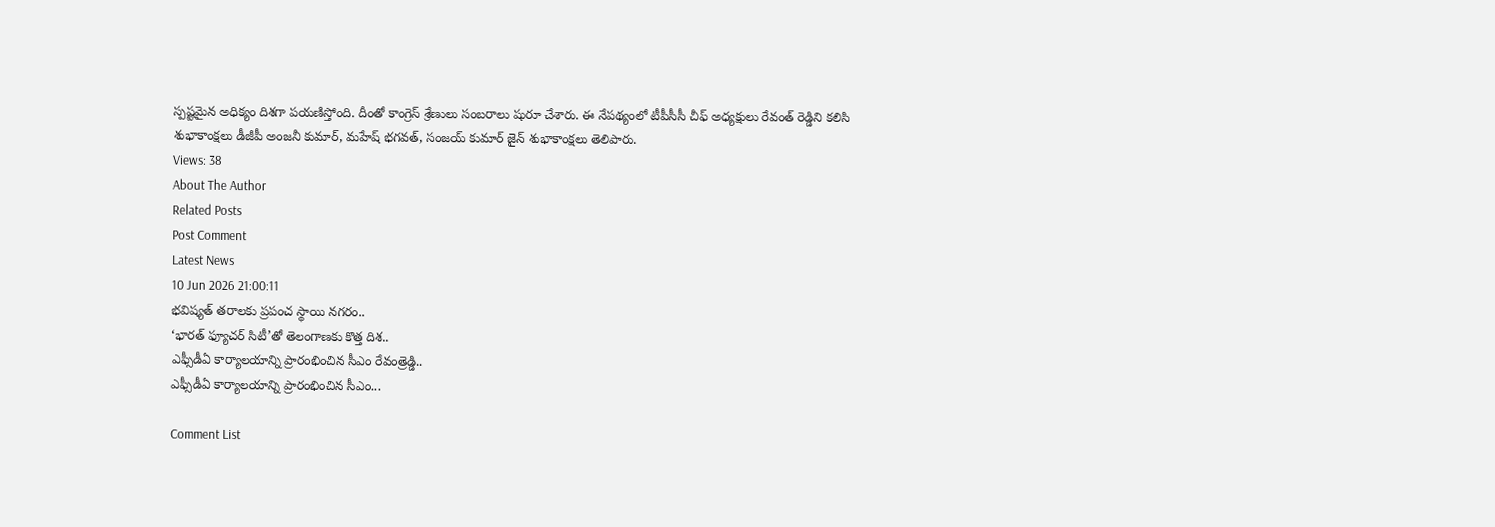స్పష్టమైన అధిక్యం దిశగా పయణిస్తోంది. దీంతో కాంగ్రెస్ శ్రేణులు సంబరాలు షురూ చేశారు. ఈ నేపథ్యంలో టీపీసీసీ చీఫ్ అధ్యక్షులు రేవంత్ రెడ్డిని కలిసి శుభాకాంక్షలు డీజీపీ అంజనీ కుమార్, మహేష్ భగవత్, సంజయ్ కుమార్ జైన్ శుభాకాంక్షలు తెలిపారు.
Views: 38
About The Author
Related Posts
Post Comment
Latest News
10 Jun 2026 21:00:11
భవిష్యత్ తరాలకు ప్రపంచ స్థాయి నగరం..
‘భారత్ ఫ్యూచర్ సిటీ’తో తెలంగాణకు కొత్త దిశ..
ఎఫ్సీడీఏ కార్యాలయాన్ని ప్రారంభించిన సీఎం రేవంత్రెడ్డి..
ఎఫ్సీడీఏ కార్యాలయాన్ని ప్రారంభించిన సీఎం...

Comment List